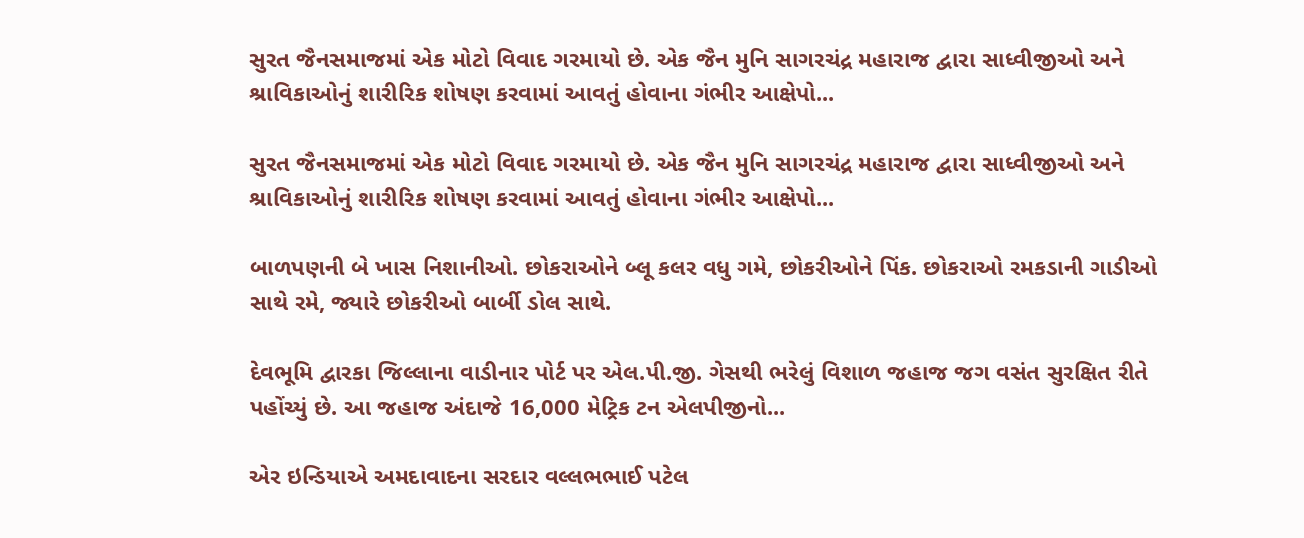સુરત જૈનસમાજમાં એક મોટો વિવાદ ગરમાયો છે. એક જૈન મુનિ સાગરચંદ્ર મહારાજ દ્વારા સાધ્વીજીઓ અને શ્રાવિકાઓનું શારીરિક શોષણ કરવામાં આવતું હોવાના ગંભીર આક્ષેપો...

સુરત જૈનસમાજમાં એક મોટો વિવાદ ગરમાયો છે. એક જૈન મુનિ સાગરચંદ્ર મહારાજ દ્વારા સાધ્વીજીઓ અને શ્રાવિકાઓનું શારીરિક શોષણ કરવામાં આવતું હોવાના ગંભીર આક્ષેપો...

બાળપણની બે ખાસ નિશાનીઓ. છોકરાઓને બ્લૂ કલર વધુ ગમે, છોકરીઓને પિંક. છોકરાઓ રમકડાની ગાડીઓ સાથે રમે, જ્યારે છોકરીઓ બાર્બી ડોલ સાથે.

દેવભૂમિ દ્વારકા જિલ્લાના વાડીનાર પોર્ટ પર એલ.પી.જી. ગેસથી ભરેલું વિશાળ જહાજ જગ વસંત સુરક્ષિત રીતે પહોંચ્યું છે. આ જહાજ અંદાજે 16,000 મેટ્રિક ટન એલપીજીનો...

એર ઇન્ડિયાએ અમદાવાદના સરદાર વલ્લભભાઈ પટેલ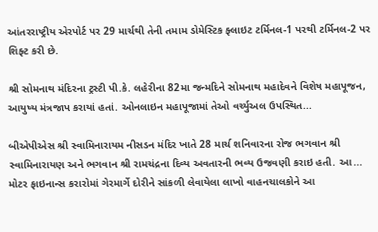આંતરરાષ્ટ્રીય એરપોર્ટ પર 29 માર્ચથી તેની તમામ ડોમેસ્ટિક ફ્લાઇટ ટર્મિનલ-1 પરથી ટર્મિનલ-2 પર શિફ્ટ કરી છે.

શ્રી સોમનાથ મંદિરના ટ્રસ્ટી પી.કે. લહેરીના 82મા જન્મદિને સોમનાથ મહાદેવને વિશેષ મહાપૂજન, આયુષ્ય મંત્રજાપ કરાયાં હતાં. ઓનલાઇન મહાપૂજામાં તેઓ વર્ચ્યુઅલ ઉપસ્થિત...

બીએપીએસ શ્રી સ્વામિનારાયમ નીસડન મંદિર ખાતે 28 માર્ચ શનિવારના રોજ ભગવાન શ્રી સ્વામિનારાયણ અને ભગવાન શ્રી રામચંદ્રના દિવ્ય અવતારની ભવ્ય ઉજવણી કરાઇ હતી. આ...
મોટર ફાઇનાન્સ કરારોમાં ગેરમાર્ગે દોરીને સાંકળી લેવાયેલા લાખો વાહનચાલકોને આ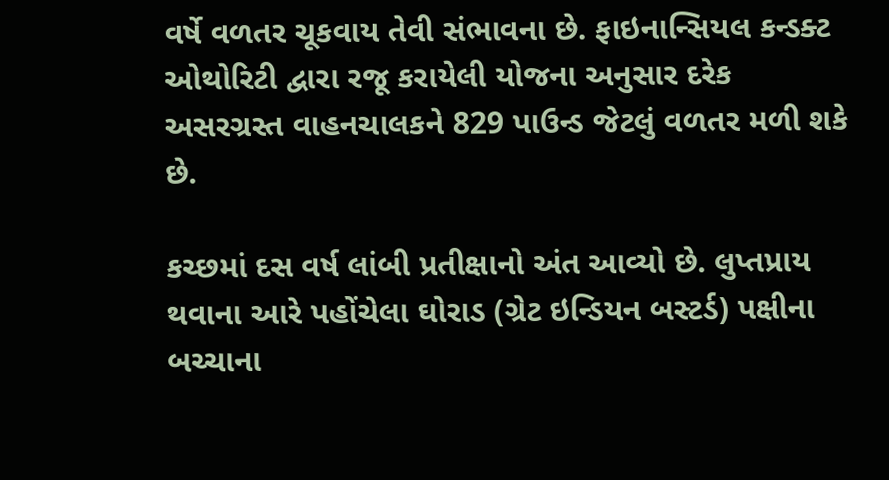વર્ષે વળતર ચૂકવાય તેવી સંભાવના છે. ફાઇનાન્સિયલ કન્ડક્ટ ઓથોરિટી દ્વારા રજૂ કરાયેલી યોજના અનુસાર દરેક અસરગ્રસ્ત વાહનચાલકને 829 પાઉન્ડ જેટલું વળતર મળી શકે છે.

કચ્છમાં દસ વર્ષ લાંબી પ્રતીક્ષાનો અંત આવ્યો છે. લુપ્તપ્રાય થવાના આરે પહોંચેલા ઘોરાડ (ગ્રેટ ઇન્ડિયન બસ્ટર્ડ) પક્ષીના બચ્ચાના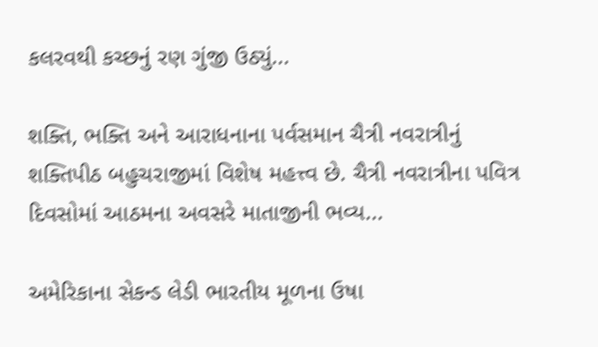કલરવથી કચ્છનું રણ ગુંજી ઉઠ્યું...

શક્તિ, ભક્તિ અને આરાધનાના પર્વસમાન ચૈત્રી નવરાત્રીનું શક્તિપીઠ બહુચરાજીમાં વિશેષ મહત્ત્વ છે. ચૈત્રી નવરાત્રીના પવિત્ર દિવસોમાં આઠમના અવસરે માતાજીની ભવ્ય...

અમેરિકાના સેકન્ડ લેડી ભારતીય મૂળના ઉષા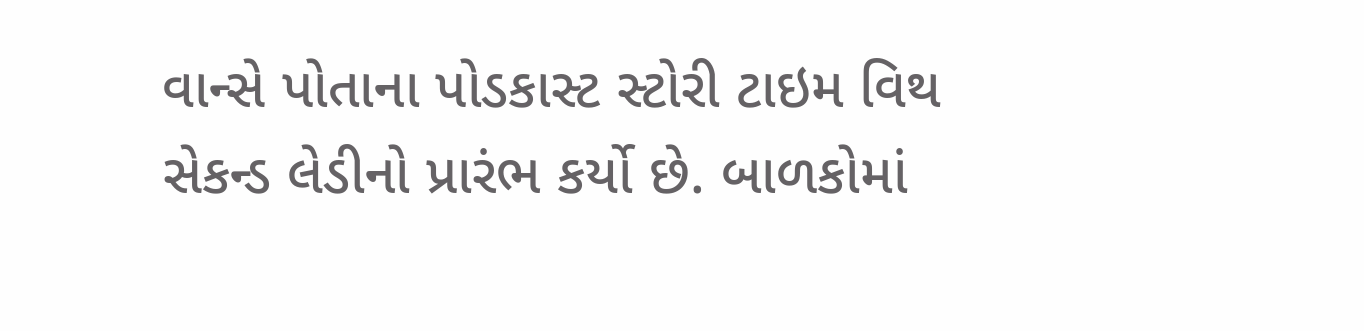વાન્સે પોતાના પોડકાસ્ટ સ્ટોરી ટાઇમ વિથ સેકન્ડ લેડીનો પ્રારંભ કર્યો છે. બાળકોમાં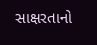સાક્ષરતાનો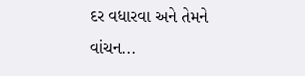દર વધારવા અને તેમને વાંચન...